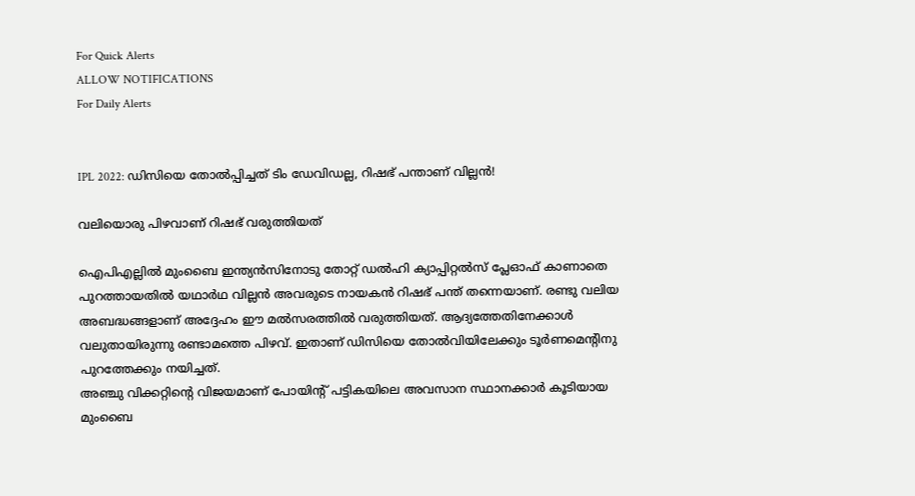For Quick Alerts
ALLOW NOTIFICATIONS
For Daily Alerts


IPL 2022: ഡിസിയെ തോല്‍പ്പിച്ചത് ടിം ഡേവിഡല്ല, റിഷഭ് പന്താണ് വില്ലന്‍!

വലിയൊരു പിഴവാണ് റിഷഭ് വരുത്തിയത്

ഐപിഎല്ലില്‍ മുംബൈ ഇന്ത്യന്‍സിനോടു തോറ്റ് ഡല്‍ഹി ക്യാപ്പിറ്റല്‍സ് പ്ലേഓഫ് കാണാതെ പുറത്തായതില്‍ യഥാര്‍ഥ വില്ലന്‍ അവരുടെ നായകന്‍ റിഷഭ് പന്ത് തന്നെയാണ്. രണ്ടു വലിയ അബദ്ധങ്ങളാണ് അദ്ദേഹം ഈ മല്‍സരത്തില്‍ വരുത്തിയത്. ആദ്യത്തേതിനേക്കാള്‍ വലുതായിരുന്നു രണ്ടാമത്തെ പിഴവ്. ഇതാണ് ഡിസിയെ തോല്‍വിയിലേക്കും ടൂര്‍ണമെന്റിനു പുറത്തേക്കും നയിച്ചത്.
അഞ്ചു വിക്കറ്റിന്റെ വിജയമാണ് പോയിന്റ് പട്ടികയിലെ അവസാന സ്ഥാനക്കാര്‍ കൂടിയായ മുംബൈ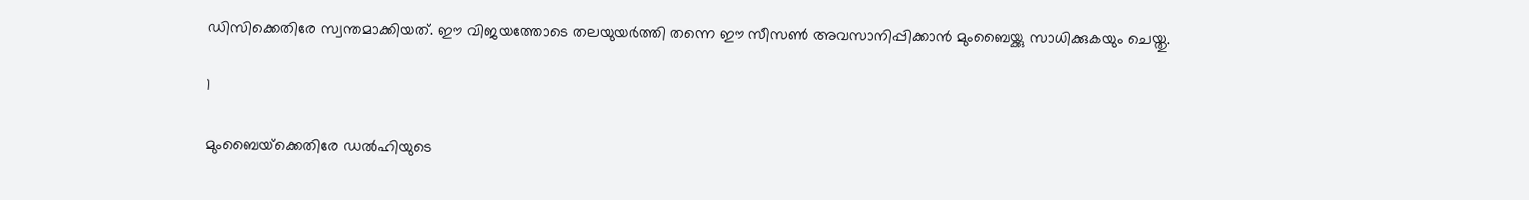ഡിസിക്കെതിരേ സ്വന്തമാക്കിയത്. ഈ വിജയത്തോടെ തലയുയര്‍ത്തി തന്നെ ഈ സീസണ്‍ അവസാനിപ്പിക്കാന്‍ മുംബൈയ്ക്കു സാധിക്കുകയും ചെയ്തു.

1

മുംബൈയ്‌ക്കെതിരേ ഡല്‍ഹിയുടെ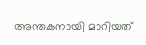അന്തകനായി മാറിയത്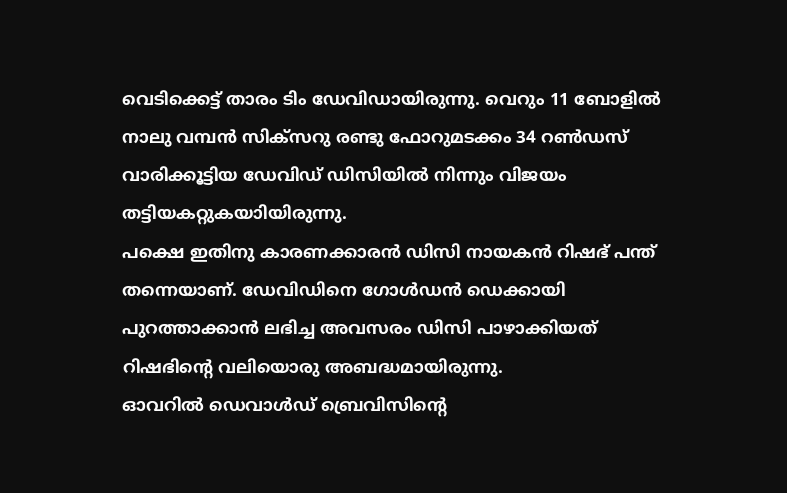വെടിക്കെട്ട് താരം ടിം ഡേവിഡായിരുന്നു. വെറും 11 ബോളില്‍ നാലു വമ്പന്‍ സിക്‌സറു രണ്ടു ഫോറുമടക്കം 34 റണ്‍ഡസ് വാരിക്കൂട്ടിയ ഡേവിഡ് ഡിസിയില്‍ നിന്നും വിജയം തട്ടിയകറ്റുകയാിയിരുന്നു.
പക്ഷെ ഇതിനു കാരണക്കാരന്‍ ഡിസി നായകന്‍ റിഷഭ് പന്ത് തന്നെയാണ്. ഡേവിഡിനെ ഗോള്‍ഡന്‍ ഡെക്കായി പുറത്താക്കാന്‍ ലഭിച്ച അവസരം ഡിസി പാഴാക്കിയത് റിഷഭിന്റെ വലിയൊരു അബദ്ധമായിരുന്നു.
ഓവറില്‍ ഡെവാള്‍ഡ് ബ്രെവിസിന്റെ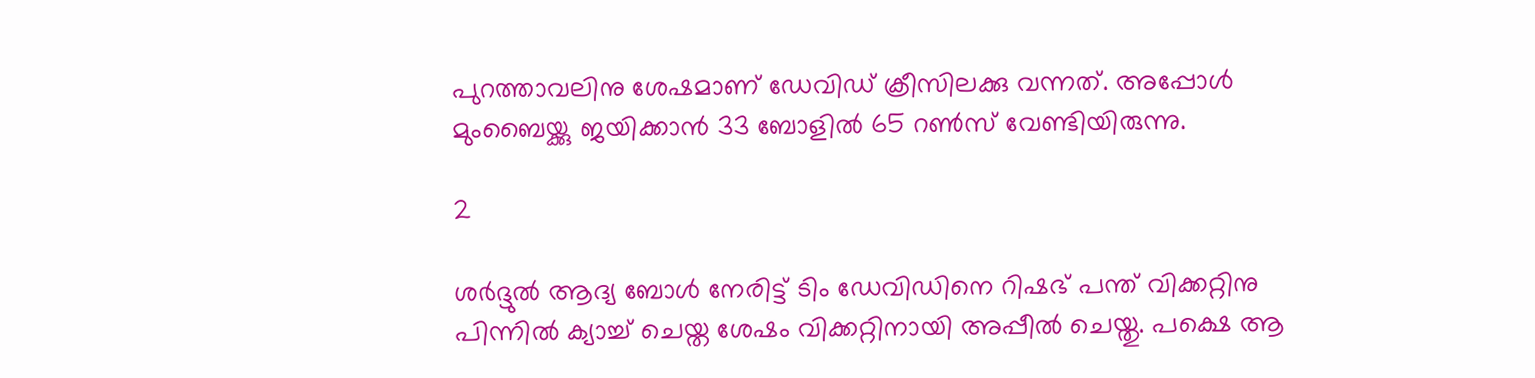പുറത്താവലിനു ശേഷമാണ് ഡേവിഡ് ക്രീസിലക്കു വന്നത്. അപ്പോള്‍ മുംബൈയ്ക്കു ജയിക്കാന്‍ 33 ബോളില്‍ 65 റണ്‍സ് വേണ്ടിയിരുന്നു.

2

ശര്‍ദ്ദുല്‍ ആദ്യ ബോള്‍ നേരിട്ട് ടിം ഡേവിഡിനെ റിഷഭ് പന്ത് വിക്കറ്റിനു പിന്നില്‍ ക്യാച്ച് ചെയ്ത ശേഷം വിക്കറ്റിനായി അപ്പീല്‍ ചെയ്തു. പക്ഷെ ആ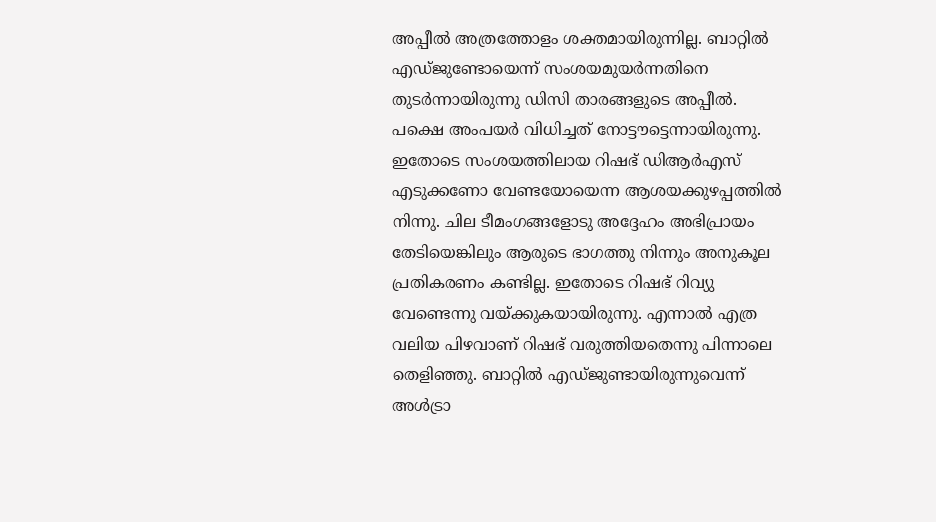അപ്പീല്‍ അത്രത്തോളം ശക്തമായിരുന്നില്ല. ബാറ്റില്‍ എഡ്ജുണ്ടോയെന്ന് സംശയമുയര്‍ന്നതിനെ തുടര്‍ന്നായിരുന്നു ഡിസി താരങ്ങളുടെ അപ്പീല്‍. പക്ഷെ അംപയര്‍ വിധിച്ചത് നോട്ടൗട്ടെന്നായിരുന്നു.
ഇതോടെ സംശയത്തിലായ റിഷഭ് ഡിആര്‍എസ് എടുക്കണോ വേണ്ടയോയെന്ന ആശയക്കുഴപ്പത്തില്‍ നിന്നു. ചില ടീമംഗങ്ങളോടു അദ്ദേഹം അഭിപ്രായം തേടിയെങ്കിലും ആരുടെ ഭാഗത്തു നിന്നും അനുകൂല പ്രതികരണം കണ്ടില്ല. ഇതോടെ റിഷഭ് റിവ്യു വേണ്ടെന്നു വയ്ക്കുകയായിരുന്നു. എന്നാല്‍ എത്ര വലിയ പിഴവാണ് റിഷഭ് വരുത്തിയതെന്നു പിന്നാലെ തെളിഞ്ഞു. ബാറ്റില്‍ എഡ്ജുണ്ടായിരുന്നുവെന്ന് അള്‍ട്രാ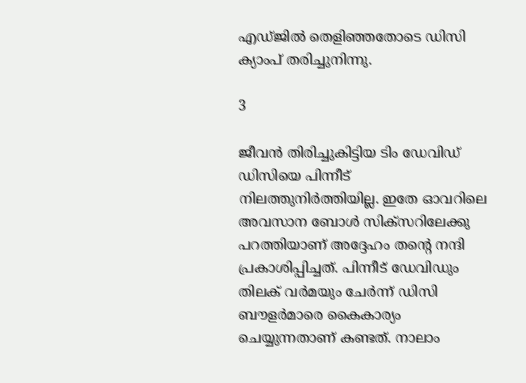എഡ്ജില്‍ തെളിഞ്ഞതോടെ ഡിസി ക്യാംപ് തരിച്ചുനിന്നു.

3

ജീവന്‍ തിരിച്ചുകിട്ടിയ ടിം ഡേവിഡ് ഡിസിയെ പിന്നീട് നിലത്തുനിര്‍ത്തിയില്ല. ഇതേ ഓവറിലെ അവസാന ബോള്‍ സിക്‌സറിലേക്കു പറത്തിയാണ് അദ്ദേഹം തന്റെ നന്ദി പ്രകാശിപ്പിച്ചത്. പിന്നീട് ഡേവിഡും തിലക് വര്‍മയും ചേര്‍ന്ന് ഡിസി ബൗളര്‍മാരെ കൈകാര്യം ചെയ്യുന്നതാണ് കണ്ടത്. നാലാം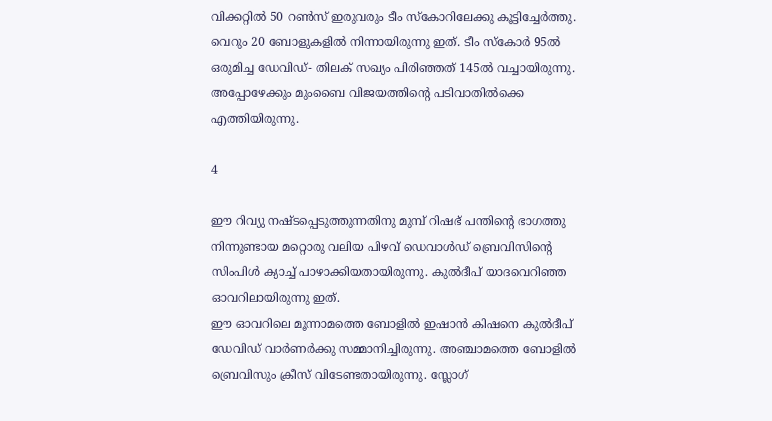വിക്കറ്റില്‍ 50 റണ്‍സ് ഇരുവരും ടീം സ്‌കോറിലേക്കു കൂട്ടിച്ചേര്‍ത്തു. വെറും 20 ബോളുകളില്‍ നിന്നായിരുന്നു ഇത്. ടീം സ്‌കോര്‍ 95ല്‍ ഒരുമിച്ച ഡേവിഡ്- തിലക് സഖ്യം പിരിഞ്ഞത് 145ല്‍ വച്ചായിരുന്നു. അപ്പോഴേക്കും മുംബൈ വിജയത്തിന്റെ പടിവാതില്‍ക്കെ എത്തിയിരുന്നു.

4

ഈ റിവ്യു നഷ്ടപ്പെടുത്തുന്നതിനു മുമ്പ് റിഷഭ് പന്തിന്റെ ഭാഗത്തു നിന്നുണ്ടായ മറ്റൊരു വലിയ പിഴവ് ഡെവാള്‍ഡ് ബ്രെവിസിന്റെ സിംപിള്‍ ക്യാച്ച് പാഴാക്കിയതായിരുന്നു. കുല്‍ദീപ് യാദവെറിഞ്ഞ ഓവറിലായിരുന്നു ഇത്.
ഈ ഓവറിലെ മൂന്നാമത്തെ ബോളില്‍ ഇഷാന്‍ കിഷനെ കുല്‍ദീപ് ഡേവിഡ് വാര്‍ണര്‍ക്കു സമ്മാനിച്ചിരുന്നു. അഞ്ചാമത്തെ ബോളില്‍ ബ്രെവിസും ക്രീസ് വിടേണ്ടതായിരുന്നു. സ്ലോഗ്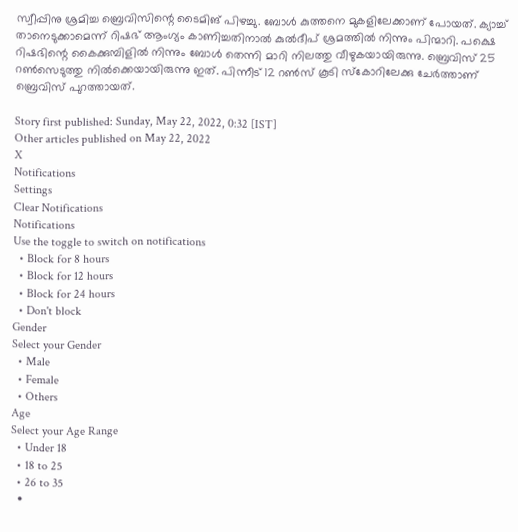സ്വീപ്പിനു ശ്രമിച്ച ബ്രെവിസിന്റെ ടൈമിങ് പിഴച്ചു. ബോള്‍ കുത്തനെ മുകളിലേക്കാണ് പോയത്. ക്യാച്ച് താനെടുക്കാമെന്ന് റിഷഭ് ആംഗ്യം കാണിച്ചതിനാല്‍ കുല്‍ദീപ് ശ്രമത്തില്‍ നിന്നും പിന്മാറി. പക്ഷെ റിഷഭിന്റെ കൈക്കുമ്പിളില്‍ നിന്നും ബോള്‍ തെന്നി മാറി നിലത്തു വീഴുകയായിരുന്നു. ബ്രെവിസ് 25 റണ്‍സെടുത്തു നില്‍ക്കെയായിരുന്നു ഇത്. പിന്നീട് 12 റണ്‍സ് കൂടി സ്‌കോറിലേക്കു ചേര്‍ത്താണ് ബ്രെവിസ് പുറത്തായത്.

Story first published: Sunday, May 22, 2022, 0:32 [IST]
Other articles published on May 22, 2022
X
Notifications
Settings
Clear Notifications
Notifications
Use the toggle to switch on notifications
  • Block for 8 hours
  • Block for 12 hours
  • Block for 24 hours
  • Don't block
Gender
Select your Gender
  • Male
  • Female
  • Others
Age
Select your Age Range
  • Under 18
  • 18 to 25
  • 26 to 35
  •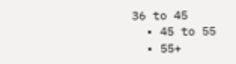36 to 45
  • 45 to 55
  • 55+